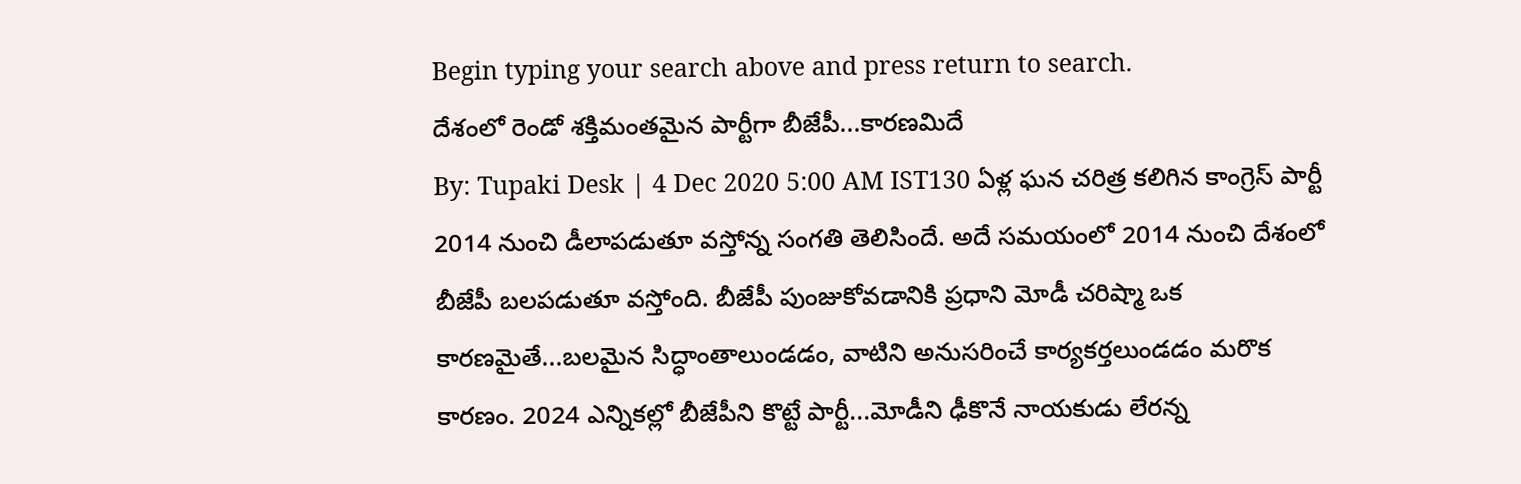Begin typing your search above and press return to search.
దేశంలో రెండో శక్తిమంతమైన పార్టీగా బీజేపీ...కారణమిదే
By: Tupaki Desk | 4 Dec 2020 5:00 AM IST130 ఏళ్ల ఘన చరిత్ర కలిగిన కాంగ్రెస్ పార్టీ 2014 నుంచి డీలాపడుతూ వస్తోన్న సంగతి తెలిసిందే. అదే సమయంలో 2014 నుంచి దేశంలో బీజేపీ బలపడుతూ వస్తోంది. బీజేపీ పుంజుకోవడానికి ప్రధాని మోడీ చరిష్మా ఒక కారణమైతే...బలమైన సిద్ధాంతాలుండడం, వాటిని అనుసరించే కార్యకర్తలుండడం మరొక కారణం. 2024 ఎన్నికల్లో బీజేపీని కొట్టే పార్టీ...మోడీని ఢీకొనే నాయకుడు లేరన్న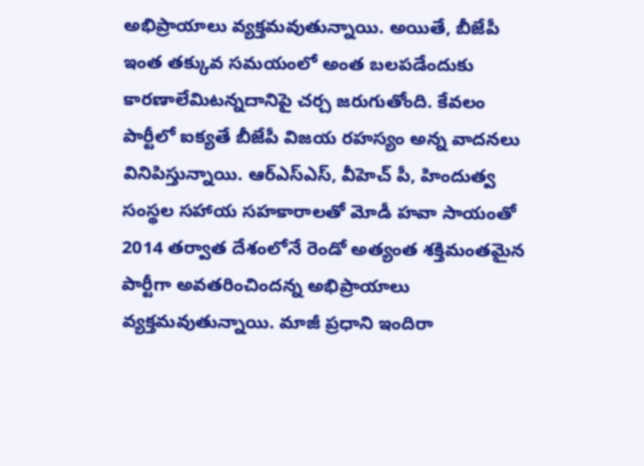అభిప్రాయాలు వ్యక్తమవుతున్నాయి. అయితే, బీజేపీ ఇంత తక్కువ సమయంలో అంత బలపడేందుకు కారణాలేమిటన్నదానిపై చర్చ జరుగుతోంది. కేవలం పార్టీలో ఐక్యతే బీజేపీ విజయ రహస్యం అన్న వాదనలు వినిపిస్తున్నాయి. ఆర్ఎస్ఎస్, వీహెచ్ పీ, హిందుత్వ సంస్థల సహాయ సహకారాలతో మోడీ హవా సాయంతో 2014 తర్వాత దేశంలోనే రెండో అత్యంత శక్తిమంతమైన పార్టీగా అవతరించిందన్న అభిప్రాయాలు వ్యక్తమవుతున్నాయి. మాజీ ప్రధాని ఇందిరా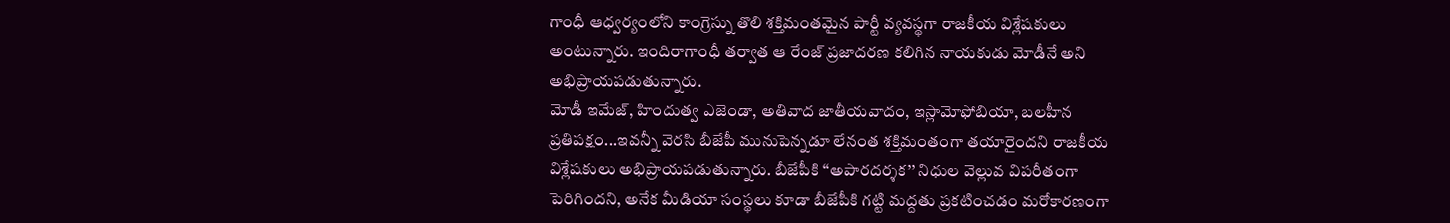గాంధీ ఆధ్వర్యంలోని కాంగ్రెస్ను తొలి శక్తిమంతమైన పార్టీ వ్యవస్థగా రాజకీయ విశ్లేషకులు అంటున్నారు. ఇందిరాగాంధీ తర్వాత ఆ రేంజ్ ప్రజాదరణ కలిగిన నాయకుడు మోడీనే అని అభిప్రాయపడుతున్నారు.
మోడీ ఇమేజ్, హిందుత్వ ఎజెండా, అతివాద జాతీయవాదం, ఇస్లామోఫోబియా, బలహీన ప్రతిపక్షం...ఇవన్నీ వెరసి బీజేపీ మునుపెన్నడూ లేనంత శక్తిమంతంగా తయారైందని రాజకీయ విశ్లేషకులు అభిప్రాయపడుతున్నారు. బీజేపీకి ‘‘అపారదర్శక’’ నిధుల వెల్లువ విపరీతంగా పెరిగిందని, అనేక మీడియా సంస్థలు కూడా బీజేపీకి గట్టి మద్దతు ప్రకటించడం మరోకారణంగా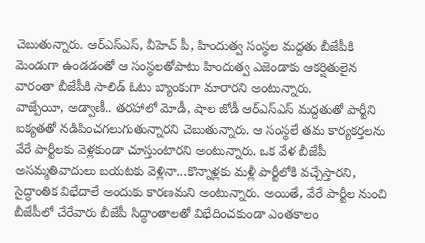చెబుతున్నారు. ఆర్ఎస్ఎస్, వీహెచ్ పీ, హిందుత్వ సంస్థల మద్దతు బీజేపీకి మెండుగా ఉండడంతో ఆ సంస్థలతోపాటు హిందుత్వ ఎజెండాకు ఆకర్షితులైన వారంతా బీజేపీకి సాలిడ్ ఓటు బ్యాంకుగా మారారని అంటున్నారు.
వాజ్పేయీ, అడ్వాణీ.. తరహాలో మోడీ, షాల జోడీ ఆర్ఎస్ఎస్ మద్దతుతో పార్టీని ఐక్యతతో నడిపించగలుగుతున్నారని చెబుతున్నారు. ఆ సంస్థలే తమ కార్యకర్తలను వేరే పార్టీలకు వెళ్లకుండా చూస్తుంటారని అంటున్నారు. ఒక వేళ బీజేపీ అసమ్మతివాదులు బయటకు వెళ్లినా...కొన్నాళ్లకు మళ్లీ పార్టీలోకి వచ్చేస్తారని, సైద్ధాంతిక విభేదాలే అందుకు కారణమని అంటున్నారు. అయితే, వేరే పార్టీల నుంచి బీజేపీలో చేరేవారు బీజేపీ సిద్ధాంతాలతో విభేదించకుండా ఎంతకాలం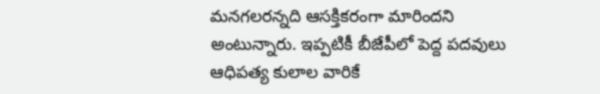మనగలరన్నది ఆసక్తికరంగా మారిందని అంటున్నారు. ఇప్పటికీ బీజేపీలో పెద్ద పదవులు ఆధిపత్య కులాల వారికే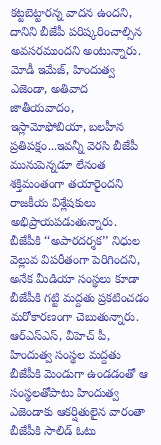కట్టబెట్టారన్న వాదన ఉందని, దానిని బీజేపీ పరిష్కరించాల్సిన అవసరముందని అంటున్నారు.
మోడీ ఇమేజ్, హిందుత్వ ఎజెండా, అతివాద జాతీయవాదం, ఇస్లామోఫోబియా, బలహీన ప్రతిపక్షం...ఇవన్నీ వెరసి బీజేపీ మునుపెన్నడూ లేనంత శక్తిమంతంగా తయారైందని రాజకీయ విశ్లేషకులు అభిప్రాయపడుతున్నారు. బీజేపీకి ‘‘అపారదర్శక’’ నిధుల వెల్లువ విపరీతంగా పెరిగిందని, అనేక మీడియా సంస్థలు కూడా బీజేపీకి గట్టి మద్దతు ప్రకటించడం మరోకారణంగా చెబుతున్నారు. ఆర్ఎస్ఎస్, వీహెచ్ పీ, హిందుత్వ సంస్థల మద్దతు బీజేపీకి మెండుగా ఉండడంతో ఆ సంస్థలతోపాటు హిందుత్వ ఎజెండాకు ఆకర్షితులైన వారంతా బీజేపీకి సాలిడ్ ఓటు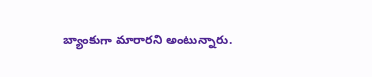బ్యాంకుగా మారారని అంటున్నారు.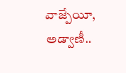వాజ్పేయీ, అడ్వాణీ..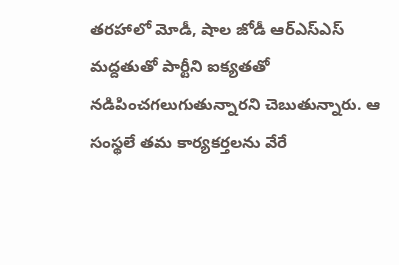తరహాలో మోడీ, షాల జోడీ ఆర్ఎస్ఎస్ మద్దతుతో పార్టీని ఐక్యతతో నడిపించగలుగుతున్నారని చెబుతున్నారు. ఆ సంస్థలే తమ కార్యకర్తలను వేరే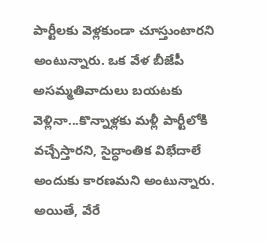పార్టీలకు వెళ్లకుండా చూస్తుంటారని అంటున్నారు. ఒక వేళ బీజేపీ అసమ్మతివాదులు బయటకు వెళ్లినా...కొన్నాళ్లకు మళ్లీ పార్టీలోకి వచ్చేస్తారని, సైద్ధాంతిక విభేదాలే అందుకు కారణమని అంటున్నారు. అయితే, వేరే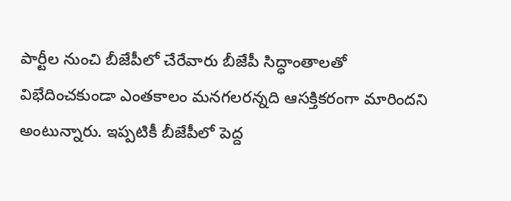పార్టీల నుంచి బీజేపీలో చేరేవారు బీజేపీ సిద్ధాంతాలతో విభేదించకుండా ఎంతకాలం మనగలరన్నది ఆసక్తికరంగా మారిందని అంటున్నారు. ఇప్పటికీ బీజేపీలో పెద్ద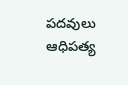పదవులు ఆధిపత్య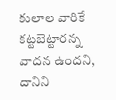కులాల వారికే కట్టబెట్టారన్న వాదన ఉందని, దానిని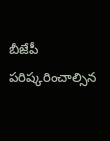బీజేపీ పరిష్కరించాల్సిన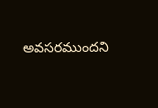అవసరముందని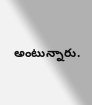అంటున్నారు.